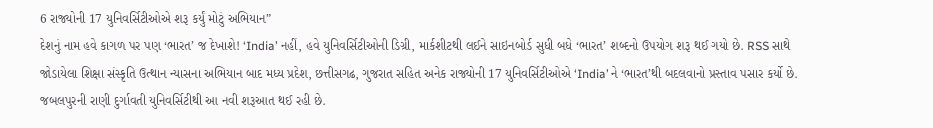6 રાજ્યોની 17 યુનિવર્સિટીઓએ શરૂ કર્યું મોટું અભિયાન”
દેશનું નામ હવે કાગળ પર પણ ‘ભારત’ જ દેખાશે! ‘India’ નહીં, હવે યુનિવર્સિટીઓની ડિગ્રી, માર્કશીટથી લઈને સાઇનબોર્ડ સુધી બધે ‘ભારત’ શબ્દનો ઉપયોગ શરૂ થઈ ગયો છે. RSS સાથે જોડાયેલા શિક્ષા સંસ્કૃતિ ઉત્થાન ન્યાસના અભિયાન બાદ મધ્ય પ્રદેશ, છત્તીસગઢ, ગુજરાત સહિત અનેક રાજ્યોની 17 યુનિવર્સિટીઓએ ‘India’ ને ‘ભારત’થી બદલવાનો પ્રસ્તાવ પસાર કર્યો છે. જબલપુરની રાણી દુર્ગાવતી યુનિવર્સિટીથી આ નવી શરૂઆત થઈ રહી છે.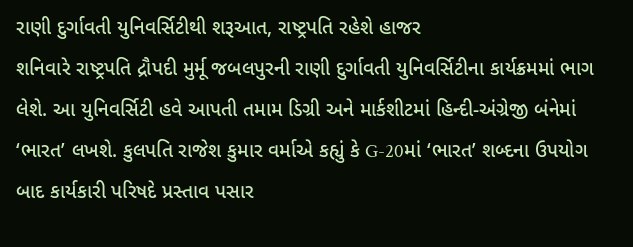રાણી દુર્ગાવતી યુનિવર્સિટીથી શરૂઆત, રાષ્ટ્રપતિ રહેશે હાજર
શનિવારે રાષ્ટ્રપતિ દ્રૌપદી મુર્મૂ જબલપુરની રાણી દુર્ગાવતી યુનિવર્સિટીના કાર્યક્રમમાં ભાગ લેશે. આ યુનિવર્સિટી હવે આપતી તમામ ડિગ્રી અને માર્કશીટમાં હિન્દી-અંગ્રેજી બંનેમાં ‘ભારત’ લખશે. કુલપતિ રાજેશ કુમાર વર્માએ કહ્યું કે G-20માં ‘ભારત’ શબ્દના ઉપયોગ બાદ કાર્યકારી પરિષદે પ્રસ્તાવ પસાર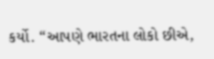કર્યો. “આપણે ભારતના લોકો છીએ,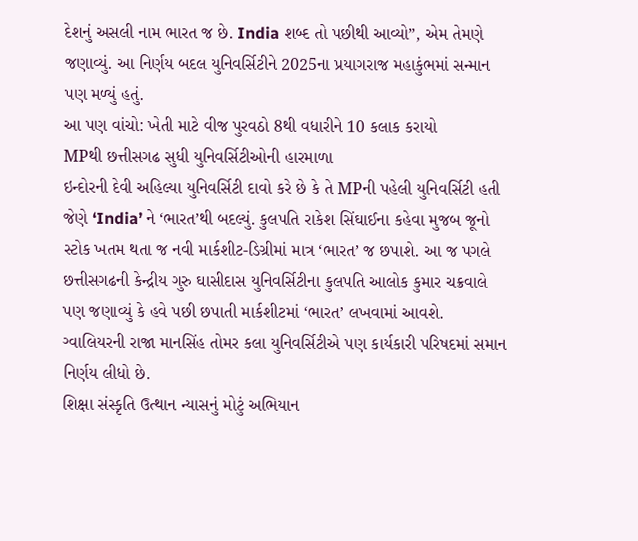દેશનું અસલી નામ ભારત જ છે. India શબ્દ તો પછીથી આવ્યો”, એમ તેમણે જણાવ્યું. આ નિર્ણય બદલ યુનિવર્સિટીને 2025ના પ્રયાગરાજ મહાકુંભમાં સન્માન પણ મળ્યું હતું.
આ પણ વાંચો: ખેતી માટે વીજ પુરવઠો 8થી વધારીને 10 કલાક કરાયો
MPથી છત્તીસગઢ સુધી યુનિવર્સિટીઓની હારમાળા
ઇન્દોરની દેવી અહિલ્યા યુનિવર્સિટી દાવો કરે છે કે તે MPની પહેલી યુનિવર્સિટી હતી જેણે ‘India’ ને ‘ભારત’થી બદલ્યું. કુલપતિ રાકેશ સિંઘાઈના કહેવા મુજબ જૂનો સ્ટોક ખતમ થતા જ નવી માર્કશીટ-ડિગ્રીમાં માત્ર ‘ભારત’ જ છપાશે. આ જ પગલે છત્તીસગઢની કેન્દ્રીય ગુરુ ઘાસીદાસ યુનિવર્સિટીના કુલપતિ આલોક કુમાર ચક્રવાલે પણ જણાવ્યું કે હવે પછી છપાતી માર્કશીટમાં ‘ભારત’ લખવામાં આવશે. ગ્વાલિયરની રાજા માનસિંહ તોમર કલા યુનિવર્સિટીએ પણ કાર્યકારી પરિષદમાં સમાન નિર્ણય લીધો છે.
શિક્ષા સંસ્કૃતિ ઉત્થાન ન્યાસનું મોટું અભિયાન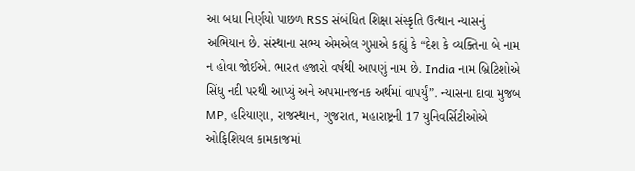આ બધા નિર્ણયો પાછળ RSS સંબંધિત શિક્ષા સંસ્કૃતિ ઉત્થાન ન્યાસનું અભિયાન છે. સંસ્થાના સભ્ય એમએલ ગુપ્તાએ કહ્યું કે “દેશ કે વ્યક્તિના બે નામ ન હોવા જોઈએ. ભારત હજારો વર્ષથી આપણું નામ છે. India નામ બ્રિટિશોએ સિંધુ નદી પરથી આપ્યું અને અપમાનજનક અર્થમાં વાપર્યું”. ન્યાસના દાવા મુજબ MP, હરિયાણા, રાજસ્થાન, ગુજરાત, મહારાષ્ટ્રની 17 યુનિવર્સિટીઓએ ઓફિશિયલ કામકાજમાં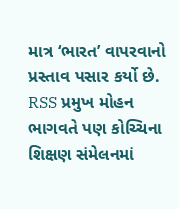માત્ર ‘ભારત’ વાપરવાનો પ્રસ્તાવ પસાર કર્યો છે. RSS પ્રમુખ મોહન ભાગવતે પણ કોચ્ચિના શિક્ષણ સંમેલનમાં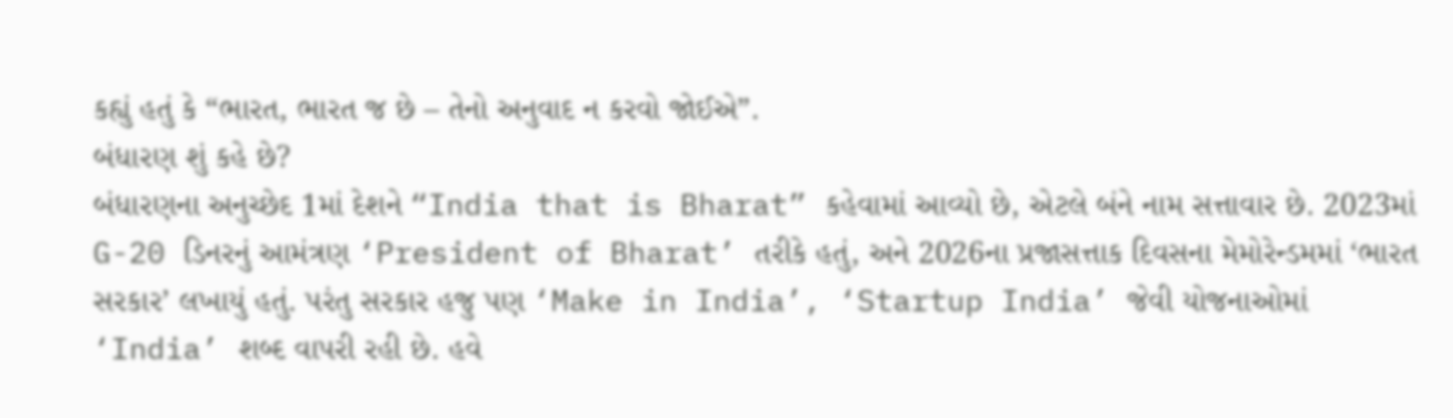કહ્યું હતું કે “ભારત, ભારત જ છે – તેનો અનુવાદ ન કરવો જોઈએ”.
બંધારણ શું કહે છે?
બંધારણના અનુચ્છેદ 1માં દેશને “India that is Bharat” કહેવામાં આવ્યો છે, એટલે બંને નામ સત્તાવાર છે. 2023માં G-20 ડિનરનું આમંત્રણ ‘President of Bharat’ તરીકે હતું, અને 2026ના પ્રજાસત્તાક દિવસના મેમોરેન્ડમમાં ‘ભારત સરકાર’ લખાયું હતું. પરંતુ સરકાર હજુ પણ ‘Make in India’, ‘Startup India’ જેવી યોજનાઓમાં ‘India’ શબ્દ વાપરી રહી છે. હવે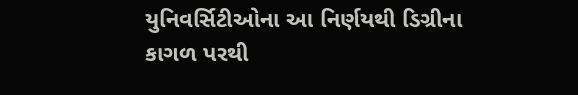યુનિવર્સિટીઓના આ નિર્ણયથી ડિગ્રીના કાગળ પરથી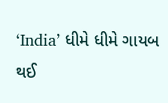‘India’ ધીમે ધીમે ગાયબ થઈ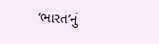‘ભારત’નું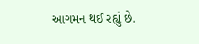આગમન થઈ રહ્યું છે.